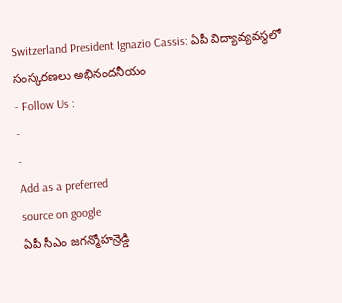Switzerland President Ignazio Cassis: ఏపీ విద్యావ్యవస్థలో సంస్కరణలు అభినందనీయం
- Follow Us :
-
-
Add as a preferred
source on google
ఏపీ సీఎం జగన్మోహన్రెడ్డి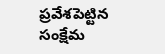ప్రవేశపెట్టిన సంక్షేమ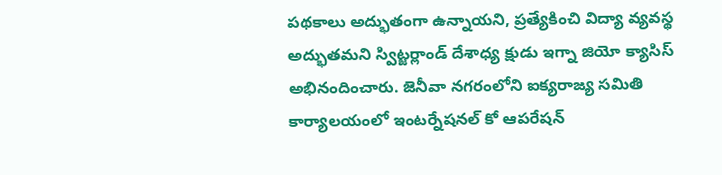పథకాలు అద్భుతంగా ఉన్నాయని, ప్రత్యేకించి విద్యా వ్యవస్థ అద్భుతమని స్విట్జర్లాండ్ దేశాధ్య క్షుడు ఇగ్నా జియో క్యాసిస్ అభినందించారు. జెనీవా నగరంలోని ఐక్యరాజ్య సమితి కార్యాలయంలో ఇంటర్నేషనల్ కో ఆపరేషన్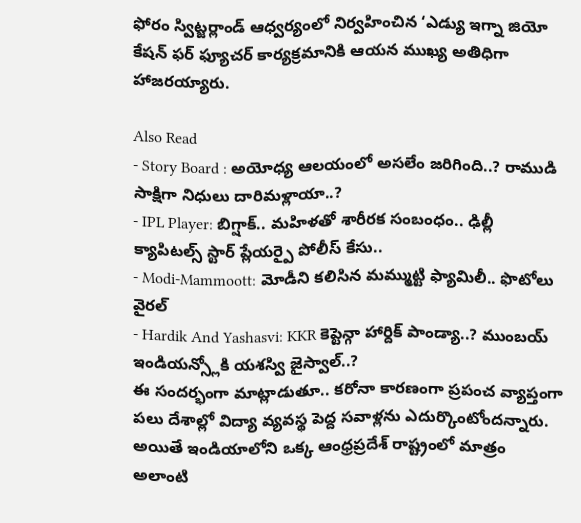ఫోరం స్విట్జర్లాండ్ ఆధ్వర్యంలో నిర్వహించిన ‘ఎడ్యు ఇగ్నా జియో కేషన్ ఫర్ ఫ్యూచర్ కార్యక్రమానికి ఆయన ముఖ్య అతిధిగా హాజరయ్యారు.

Also Read
- Story Board : అయోధ్య ఆలయంలో అసలేం జరిగింది..? రాముడి సాక్షిగా నిధులు దారిమళ్లాయా..?
- IPL Player: బిగ్షాక్.. మహిళతో శారీరక సంబంధం.. ఢిల్లీ క్యాపిటల్స్ స్టార్ ప్లేయర్పై పోలీస్ కేసు..
- Modi-Mammoott: మోడీని కలిసిన మమ్ముట్టి ఫ్యామిలీ.. ఫొటోలు వైరల్
- Hardik And Yashasvi: KKR కెప్టెన్గా హార్దిక్ పాండ్యా..? ముంబయ్ ఇండియన్స్లోకి యశస్వి జైస్వాల్..?
ఈ సందర్భంగా మాట్లాడుతూ.. కరోనా కారణంగా ప్రపంచ వ్యాప్తంగా పలు దేశాల్లో విద్యా వ్యవస్థ పెద్ద సవాళ్లను ఎదుర్కొంటోందన్నారు. అయితే ఇండియాలోని ఒక్క ఆంధ్రప్రదేశ్ రాష్ట్రంలో మాత్రం అలాంటి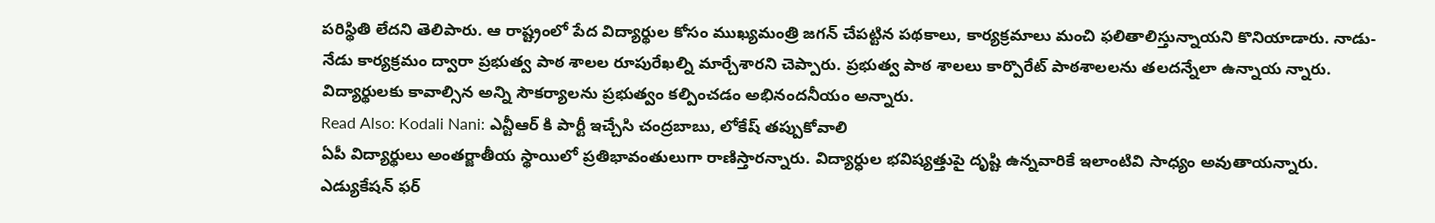పరిస్థితి లేదని తెలిపారు. ఆ రాష్ట్రంలో పేద విద్యార్థుల కోసం ముఖ్యమంత్రి జగన్ చేపట్టిన పథకాలు, కార్యక్రమాలు మంచి ఫలితాలిస్తున్నాయని కొనియాడారు. నాడు-నేడు కార్యక్రమం ద్వారా ప్రభుత్వ పాఠ శాలల రూపురేఖల్ని మార్చేశారని చెప్పారు. ప్రభుత్వ పాఠ శాలలు కార్పొరేట్ పాఠశాలలను తలదన్నేలా ఉన్నాయ న్నారు. విద్యార్థులకు కావాల్సిన అన్ని సౌకర్యాలను ప్రభుత్వం కల్పించడం అభినందనీయం అన్నారు.
Read Also: Kodali Nani: ఎన్టీఆర్ కి పార్టీ ఇచ్చేసి చంద్రబాబు, లోకేష్ తప్పుకోవాలి
ఏపీ విద్యార్థులు అంతర్జాతీయ స్థాయిలో ప్రతిభావంతులుగా రాణిస్తారన్నారు. విద్యార్ధుల భవిష్యత్తుపై దృష్టి ఉన్నవారికే ఇలాంటివి సాధ్యం అవుతాయన్నారు. ఎడ్యుకేషన్ ఫర్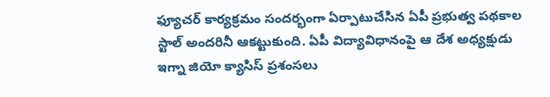ఫ్యూచర్ కార్యక్రమం సందర్భంగా ఏర్పాటుచేసిన ఏపీ ప్రభుత్వ పథకాల స్టాల్ అందరినీ ఆకట్టుకుంది. ఏపీ విద్యావిధానంపై ఆ దేశ అధ్యక్షుడు ఇగ్నా జియో క్యాసిస్ ప్రశంసలు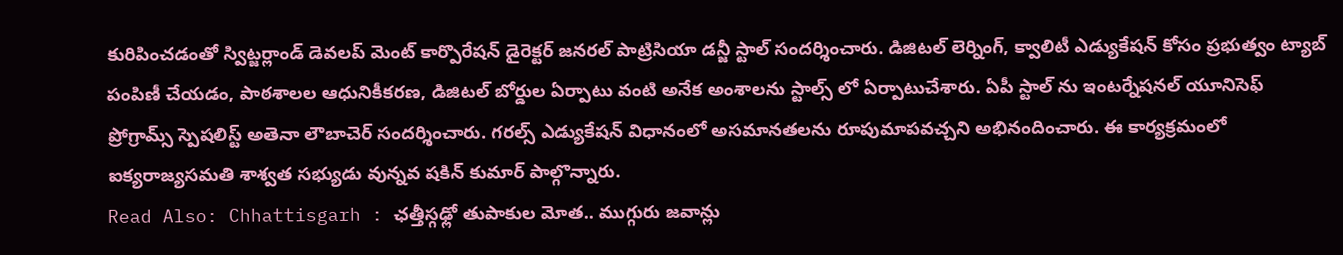కురిపించడంతో స్విట్జర్లాండ్ డెవలప్ మెంట్ కార్పొరేషన్ డైరెక్టర్ జనరల్ పాట్రిసియా డన్జీ స్టాల్ సందర్శించారు. డిజిటల్ లెర్నింగ్, క్వాలిటీ ఎడ్యుకేషన్ కోసం ప్రభుత్వం ట్యాబ్ పంపిణీ చేయడం, పాఠశాలల ఆధునికీకరణ, డిజిటల్ బోర్డుల ఏర్పాటు వంటి అనేక అంశాలను స్టాల్స్ లో ఏర్పాటుచేశారు. ఏపీ స్టాల్ ను ఇంటర్నేషనల్ యూనిసెఫ్ ప్రోగ్రామ్స్ స్పెషలిస్ట్ అతెనా లౌబాచెర్ సందర్శించారు. గరల్స్ ఎడ్యుకేషన్ విధానంలో అసమానతలను రూపుమాపవచ్చని అభినందించారు. ఈ కార్యక్రమంలో ఐక్యరాజ్యసమతి శాశ్వత సభ్యుడు వున్నవ షకిన్ కుమార్ పాల్గొన్నారు.
Read Also: Chhattisgarh : ఛత్తీస్గఢ్లో తుపాకుల మోత.. ముగ్గురు జవాన్లు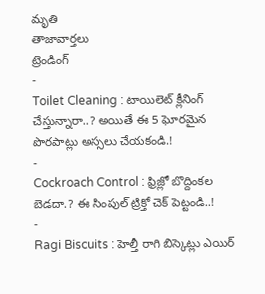మృతి
తాజావార్తలు
ట్రెండింగ్
-
Toilet Cleaning : టాయిలెట్ క్లీనింగ్ చేస్తున్నారా..? అయితే ఈ 5 ఘోరమైన పొరపాట్లు అస్సలు చేయకండి.!
-
Cockroach Control : ఫ్రిజ్లో బొద్దింకల బెడదా.? ఈ సింపుల్ ట్రిక్తో చెక్ పెట్టండి..!
-
Ragi Biscuits : హెల్తీ రాగి బిస్కెట్లు ఎయిర్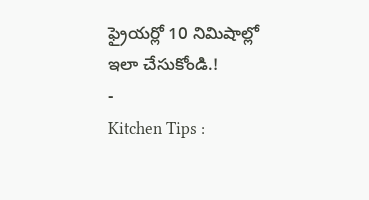ఫ్రైయర్లో 10 నిమిషాల్లో ఇలా చేసుకోండి.!
-
Kitchen Tips :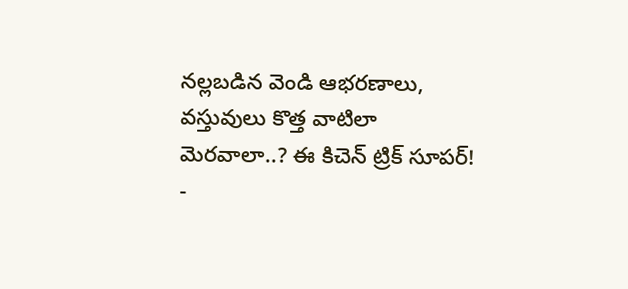నల్లబడిన వెండి ఆభరణాలు, వస్తువులు కొత్త వాటిలా మెరవాలా..? ఈ కిచెన్ ట్రిక్ సూపర్!
-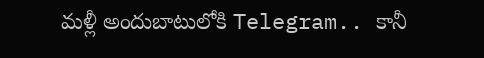మళ్లీ అందుబాటులోకి Telegram.. కానీ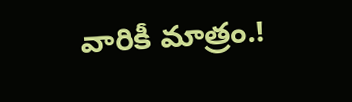వారికీ మాత్రం.!